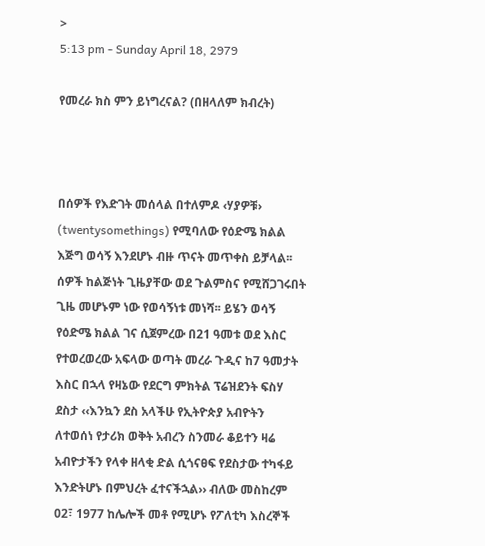>
5:13 pm - Sunday April 18, 2979

የመረራ ክስ ምን ይነግረናል? (በዘላለም ክብረት)



በሰዎች የእድገት መሰላል በተለምዶ ‹ሃያዎቹ› (twentysomethings) የሚባለው የዕድሜ ክልል እጅግ ወሳኝ እንደሆኑ ብዙ ጥናት መጥቀስ ይቻላል፡፡ ሰዎች ከልጅነት ጊዜያቸው ወደ ጉልምስና የሚሸጋገሩበት ጊዜ መሆኑም ነው የወሳኝነቱ መነሻ፡፡ ይሄን ወሳኝ የዕድሜ ክልል ገና ሲጀምረው በ21 ዓመቱ ወደ እስር የተወረወረው አፍላው ወጣት መረራ ጉዲና ከ7 ዓመታት እስር በኋላ የዛኔው የደርግ ምክትል ፕሬዝደንት ፍስሃ ደስታ ‹‹እንኳን ደስ አላችሁ የኢትዮጵያ አብዮትን ለተወሰነ የታሪክ ወቅት አብረን ስንመራ ቆይተን ዛሬ አብዮታችን የላቀ ዘላቂ ድል ሲጎናፀፍ የደስታው ተካፋይ እንድትሆኑ በምህረት ፈተናችኋል›› ብለው መስከረም 02፣ 1977 ከሌሎች መቶ የሚሆኑ የፖለቲካ እስረኞች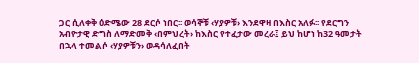ጋር ሲለቀቅ ዕድሜው 28 ደርሶ ነበር፡፡ ወሳኞቹ ‹ሃያዎቹ› እንደዋዛ በእስር አለፉ፡፡ የደርግን አብዮታዊ ድግስ ለማድመቅ ‹በምህረት› ከእስር የተፈታው መረራ፤ ይህ ከሆነ ከ32 ዓመታት በኋላ ተመልሶ ‹ሃያዎቹን› ወዳሳለፈበት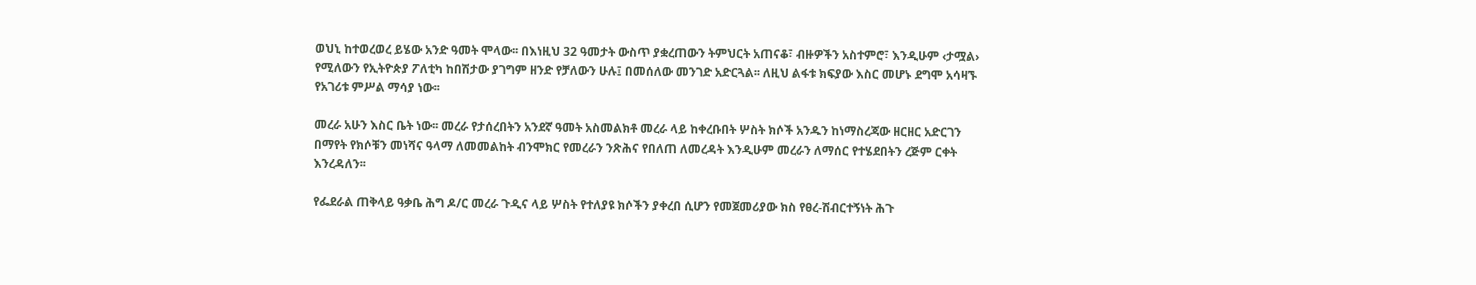ወህኒ ከተወረወረ ይሄው አንድ ዓመት ሞላው፡፡ በእነዚህ 32 ዓመታት ውስጥ ያቋረጠውን ትምህርት አጠናቆ፣ ብዙዎችን አስተምሮ፣ እንዲሁም ‹ታሟል› የሚለውን የኢትዮጵያ ፖለቲካ ከበሽታው ያገግም ዘንድ የቻለውን ሁሉ፤ በመሰለው መንገድ አድርጓል፡፡ ለዚህ ልፋቱ ክፍያው እስር መሆኑ ደግሞ አሳዛኙ የአገሪቱ ምሥል ማሳያ ነው፡፡

መረራ አሁን እስር ቤት ነው፡፡ መረራ የታሰረበትን አንደኛ ዓመት አስመልክቶ መረራ ላይ ከቀረቡበት ሦስት ክሶች አንዱን ከነማስረጃው ዘርዘር አድርገን በማየት የክሶቹን መነሻና ዓላማ ለመመልከት ብንሞክር የመረራን ንጽሕና የበለጠ ለመረዳት እንዲሁም መረራን ለማሰር የተሄደበትን ረጅም ርቀት እንረዳለን፡፡

የፌደራል ጠቅላይ ዓቃቤ ሕግ ዶ/ር መረራ ጉዲና ላይ ሦስት የተለያዩ ክሶችን ያቀረበ ሲሆን የመጀመሪያው ክስ የፀረ-ሽብርተኝነት ሕጉ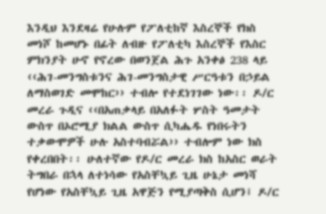እንዲህ እንደዛሬ የሁሉም የፖለቲከኛ እስረኞች የክስ መነሾ ከመሆኑ በፊት ለብዙ የፖለቲካ እስረኞች የእስር ምክንያት ሁኖ የኖረው በወንጀል ሕጉ አንቀፅ 238 ላይ ‹‹ሕገ-መንግስቱንና ሕገ-መንግስታዊ ሥርዓቱን በኃይል ለማስወገድ መሞከር›› ተብሎ የተደነገገው ነው፡፡ ዶ/ር መረራ ጉዲና ‹‹በአጠቃላይ በአለፉት ሦስት ዓመታት ውስጥ በኦሮሚያ ክልል ውስጥ ሲካሔዱ የነበሩትን ተቃውሞዎች ሁሉ አስተባብሯል›› ተብሎም ነው ክስ የቀረበበት፡፡ ሁለተኛው የዶ/ር መረራ ክስ ከአስር ወራት ትግበራ በኋላ ለተነሳው የአስቸኳይ ጊዜ ሁኔታ መነሻ የሆነው የአስቸኳይ ጊዜ አዋጅን የሚያጣቅስ ሲሆን፤ ዶ/ር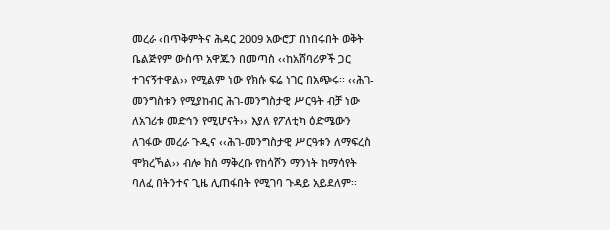መረራ ‹በጥቅምትና ሕዳር 2009 አውሮፓ በነበሩበት ወቅት ቤልጅየም ውስጥ አዋጁን በመጣስ ‹‹ከአሸባሪዎች ጋር ተገናኝተዋል›› የሚልም ነው የክሱ ፍሬ ነገር በአጭሩ፡፡ ‹‹ሕገ-መንግስቱን የሚያከብር ሕገ-መንግስታዊ ሥርዓት ብቻ ነው ለአገሪቱ መድኅን የሚሆናት›› እያለ የፖለቲካ ዕድሜውን ለገፋው መረራ ጉዲና ‹‹ሕገ-መንግስታዊ ሥርዓቱን ለማፍረስ ሞክረኻል›› ብሎ ክስ ማቅረቡ የከሳሾን ማንነት ከማሳየት ባለፈ በትንተና ጊዜ ሊጠፋበት የሚገባ ጉዳይ አይደለም፡፡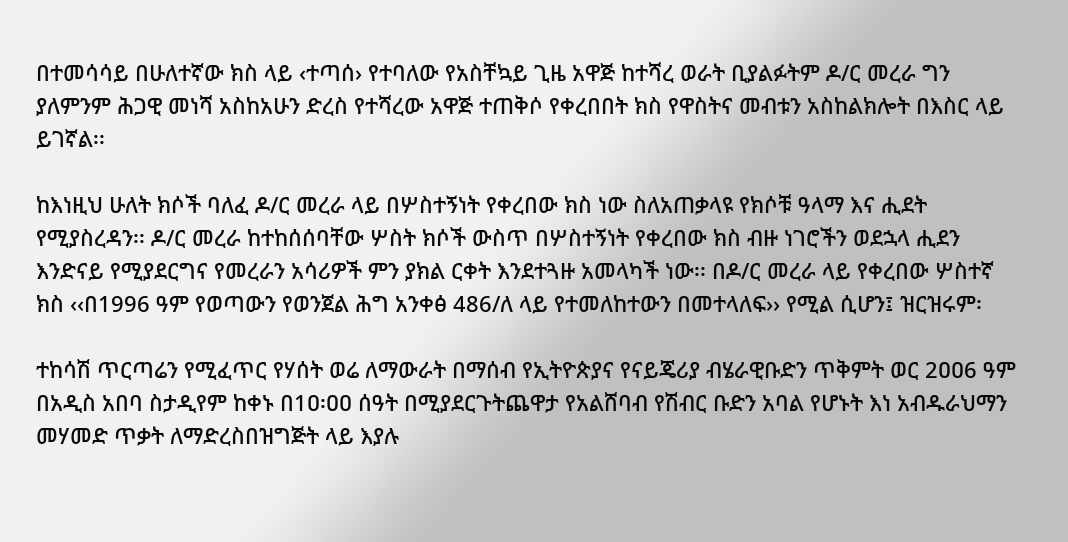በተመሳሳይ በሁለተኛው ክስ ላይ ‹ተጣሰ› የተባለው የአስቸኳይ ጊዜ አዋጅ ከተሻረ ወራት ቢያልፉትም ዶ/ር መረራ ግን ያለምንም ሕጋዊ መነሻ አስከአሁን ድረስ የተሻረው አዋጅ ተጠቅሶ የቀረበበት ክስ የዋስትና መብቱን አስከልክሎት በእስር ላይ ይገኛል፡፡

ከእነዚህ ሁለት ክሶች ባለፈ ዶ/ር መረራ ላይ በሦስተኝነት የቀረበው ክስ ነው ስለአጠቃላዩ የክሶቹ ዓላማ እና ሒደት የሚያስረዳን፡፡ ዶ/ር መረራ ከተከሰሰባቸው ሦስት ክሶች ውስጥ በሦስተኝነት የቀረበው ክስ ብዙ ነገሮችን ወደኋላ ሒደን እንድናይ የሚያደርግና የመረራን አሳሪዎች ምን ያክል ርቀት እንደተጓዙ አመላካች ነው፡፡ በዶ/ር መረራ ላይ የቀረበው ሦስተኛ ክስ ‹‹በ1996 ዓም የወጣውን የወንጀል ሕግ አንቀፅ 486/ለ ላይ የተመለከተውን በመተላለፍ›› የሚል ሲሆን፤ ዝርዝሩም፡

ተከሳሽ ጥርጣሬን የሚፈጥር የሃሰት ወሬ ለማውራት በማሰብ የኢትዮጵያና የናይጄሪያ ብሄራዊቡድን ጥቅምት ወር 2ዐዐ6 ዓም በአዲስ አበባ ስታዲየም ከቀኑ በ1ዐ፡ዐዐ ሰዓት በሚያደርጉትጨዋታ የአልሸባብ የሽብር ቡድን አባል የሆኑት እነ አብዱራህማን መሃመድ ጥቃት ለማድረስበዝግጅት ላይ እያሉ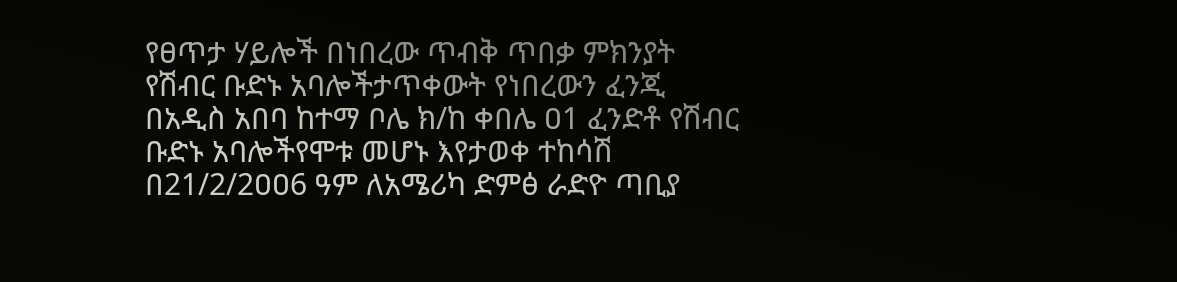የፀጥታ ሃይሎች በነበረው ጥብቅ ጥበቃ ምክንያት የሽብር ቡድኑ አባሎችታጥቀውት የነበረውን ፈንጂ በአዲስ አበባ ከተማ ቦሌ ክ/ከ ቀበሌ ዐ1 ፈንድቶ የሽብር ቡድኑ አባሎችየሞቱ መሆኑ እየታወቀ ተከሳሽ በ21/2/2ዐዐ6 ዓም ለአሜሪካ ድምፅ ራድዮ ጣቢያ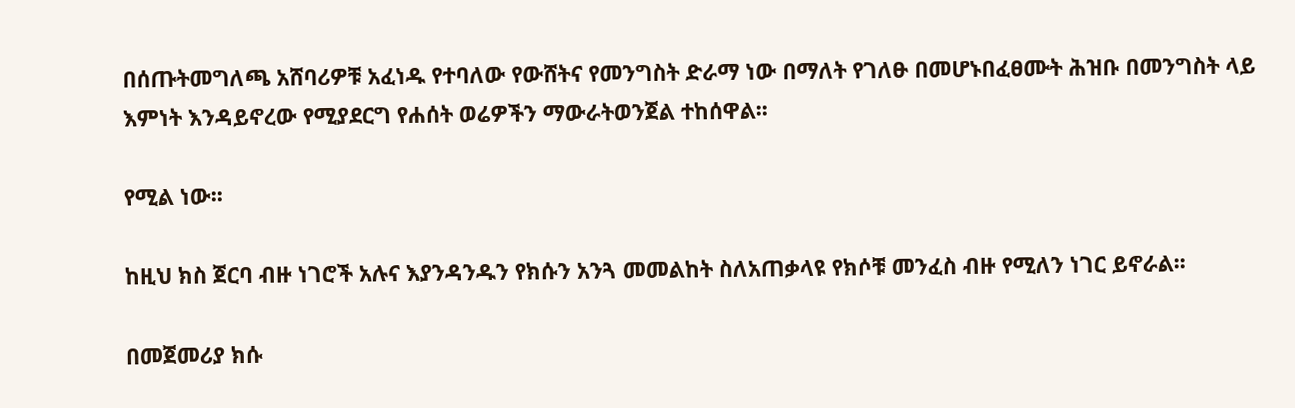በሰጡትመግለጫ አሸባሪዎቹ አፈነዱ የተባለው የውሸትና የመንግስት ድራማ ነው በማለት የገለፁ በመሆኑበፈፀሙት ሕዝቡ በመንግስት ላይ እምነት እንዳይኖረው የሚያደርግ የሐሰት ወሬዎችን ማውራትወንጀል ተከሰዋል፡፡

የሚል ነው፡፡

ከዚህ ክስ ጀርባ ብዙ ነገሮች አሉና እያንዳንዱን የክሱን አንጓ መመልከት ስለአጠቃላዩ የክሶቹ መንፈስ ብዙ የሚለን ነገር ይኖራል፡፡

በመጀመሪያ ክሱ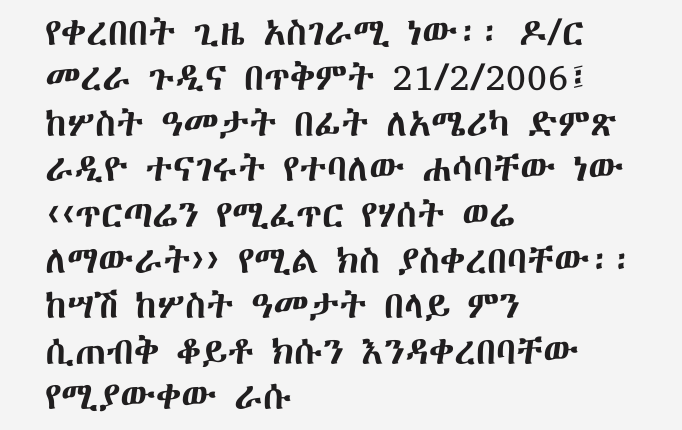የቀረበበት ጊዜ አስገራሚ ነው፡፡ ዶ/ር መረራ ጉዲና በጥቅምት 21/2/2006፤ ከሦስት ዓመታት በፊት ለአሜሪካ ድምጽ ራዲዮ ተናገሩት የተባለው ሐሳባቸው ነው ‹‹ጥርጣሬን የሚፈጥር የሃሰት ወሬ ለማውራት›› የሚል ክስ ያስቀረበባቸው፡፡ ከሣሽ ከሦስት ዓመታት በላይ ምን ሲጠብቅ ቆይቶ ክሱን እንዳቀረበባቸው የሚያውቀው ራሱ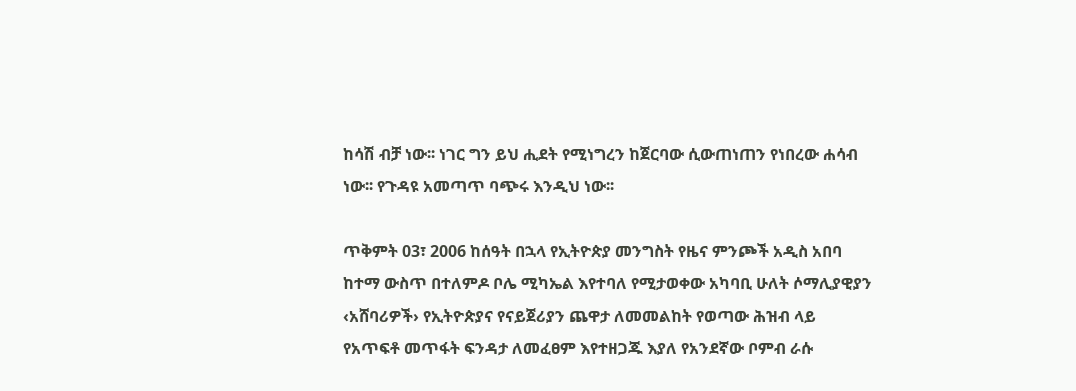ከሳሽ ብቻ ነው፡፡ ነገር ግን ይህ ሒደት የሚነግረን ከጀርባው ሲውጠነጠን የነበረው ሐሳብ ነው፡፡ የጉዳዩ አመጣጥ ባጭሩ እንዲህ ነው፡፡

ጥቅምት 03፣ 2006 ከሰዓት በኋላ የኢትዮጵያ መንግስት የዜና ምንጮች አዲስ አበባ ከተማ ውስጥ በተለምዶ ቦሌ ሚካኤል እየተባለ የሚታወቀው አካባቢ ሁለት ሶማሊያዊያን ‹አሸባሪዎች› የኢትዮጵያና የናይጀሪያን ጨዋታ ለመመልከት የወጣው ሕዝብ ላይ የአጥፍቶ መጥፋት ፍንዳታ ለመፈፀም እየተዘጋጁ እያለ የአንደኛው ቦምብ ራሱ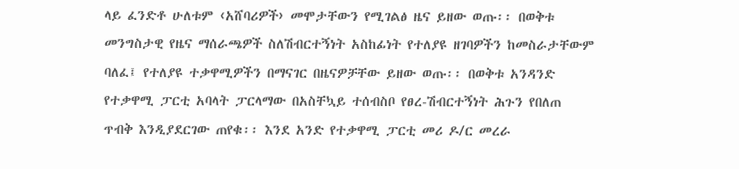ላይ ፈንድቶ ሁለቱም ‹አሸባሪዎች› መሞታቸውን የሚገልፅ ዜና ይዘው ወጡ፡፡ በወቅቱ መንግስታዊ የዜና ማሰራጫዎች ስለሽብርተኝነት አስከፊነት የተለያዩ ዘገባዎችን ከመስራታቸውም ባለፈ፤ የተለያዩ ተቃዋሚዎችን በማናገር በዜናዎቻቸው ይዘው ወጡ፡፡ በወቅቱ አንዳንድ የተቃዋሚ ፓርቲ አባላት ፓርላማው በአስቸኳይ ተሰብስቦ የፀረ-ሽብርተኝነት ሕጉን የበለጠ ጥብቅ እንዲያደርገው ጠየቁ፡፡ እንደ አንድ የተቃዋሚ ፓርቲ መሪ ዶ/ር መረራ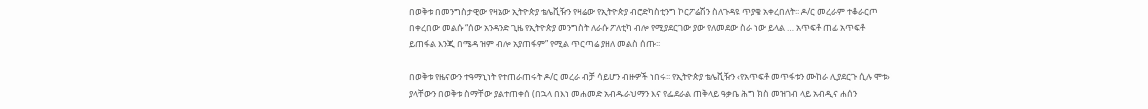በወቅቱ በመንግስታዊው የዛኔው ኢትዮጵያ ቴሌቪዥን የዛሬው የኢትዮጵያ ብሮድካስቲንግ ኮርፖሬሽን ስለጉዳዩ ጥያቄ አቀረበለት፡፡ ዶ/ር መረራም ተቆራርጦ በቀረበው መልሱ “ሰው አንዳንድ ጊዜ የኢትዮጵያ መንግስት ለራሱ ፖለቲካ ብሎ የሚያደርገው ያው የለመደው ስራ ነው ይላል … አጥፍቶ ጠፊ አጥፍቶ ይጠፋል እንጂ በሜዳ ዝም ብሎ አያጠፋም” የሚል ጥርጣሬ ያዘለ መልስ ሰጡ፡፡

በወቅቱ የዜናውን ተዓማኒነት የተጠራጠሩት ዶ/ር መረራ ብቻ ሳይሆን ብዙዎች ነበሩ፡፡ የኢትዮጵያ ቴሌቪዥን ‹የአጥፍቶ መጥፋቱን ሙከራ ሊያደርጉ ሲሉ ሞቱ› ያላቸውን በወቅቱ ስማቸው ያልተጠቀሰ (በኋላ በእነ መሐመድ አብዱራህማን እና የፌደራል ጠቅላይ ዓቃቤ ሕግ ክስ መዝገብ ላይ አብዲና ሐሰን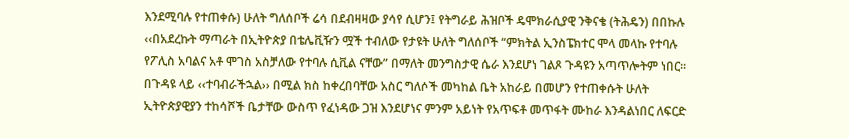እንደሚባሉ የተጠቀሱ) ሁለት ግለሰቦች ሬሳ በደብዛዛው ያሳየ ሲሆን፤ የትግራይ ሕዝቦች ዴሞክራሲያዊ ንቅናቄ (ትሕዴን) በበኩሉ ‹‹በአደረኩት ማጣራት በኢትዮጵያ በቴሌቪዥን ሟች ተብለው የታዩት ሁለት ግለሰቦች “ምክትል ኢንስፔክተር ሞላ መላኩ የተባሉ የፖሊስ አባልና አቶ ሞገስ አስቻለው የተባሉ ሲቪል ናቸው” በማለት መንግስታዊ ሴራ እንደሆነ ገልጾ ጉዳዩን አጣጥሎትም ነበር፡፡ በጉዳዩ ላይ ‹‹ተባብራችኋል›› በሚል ክስ ከቀረበባቸው አስር ግለሶች መካከል ቤት አከራይ በመሆን የተጠቀሱት ሁለት ኢትዮጵያዊያን ተከሳሾች ቤታቸው ውስጥ የፈነዳው ጋዝ እንደሆነና ምንም አይነት የአጥፍቶ መጥፋት ሙከራ እንዳልነበር ለፍርድ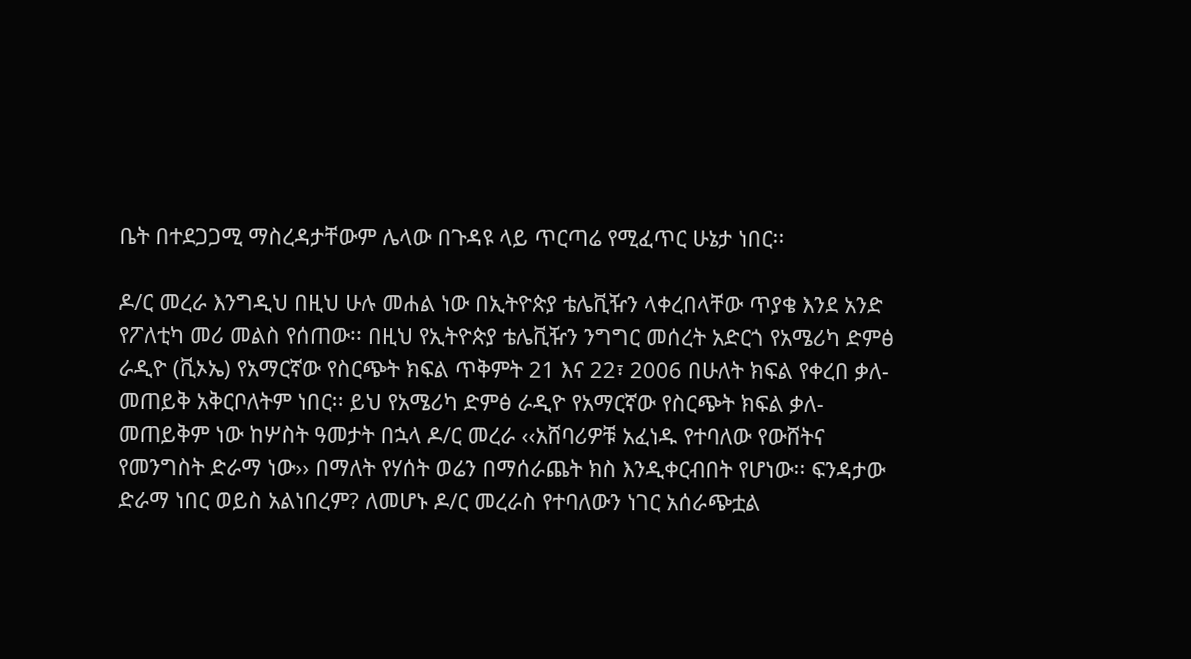ቤት በተደጋጋሚ ማስረዳታቸውም ሌላው በጉዳዩ ላይ ጥርጣሬ የሚፈጥር ሁኔታ ነበር፡፡

ዶ/ር መረራ እንግዲህ በዚህ ሁሉ መሐል ነው በኢትዮጵያ ቴሌቪዥን ላቀረበላቸው ጥያቄ እንደ አንድ የፖለቲካ መሪ መልስ የሰጠው፡፡ በዚህ የኢትዮጵያ ቴሌቪዥን ንግግር መሰረት አድርጎ የአሜሪካ ድምፅ ራዲዮ (ቪኦኤ) የአማርኛው የስርጭት ክፍል ጥቅምት 21 እና 22፣ 2006 በሁለት ክፍል የቀረበ ቃለ-መጠይቅ አቅርቦለትም ነበር፡፡ ይህ የአሜሪካ ድምፅ ራዲዮ የአማርኛው የስርጭት ክፍል ቃለ-መጠይቅም ነው ከሦስት ዓመታት በኋላ ዶ/ር መረራ ‹‹አሸባሪዎቹ አፈነዱ የተባለው የውሸትና የመንግስት ድራማ ነው›› በማለት የሃሰት ወሬን በማሰራጨት ክስ እንዲቀርብበት የሆነው፡፡ ፍንዳታው ድራማ ነበር ወይስ አልነበረም? ለመሆኑ ዶ/ር መረራስ የተባለውን ነገር አሰራጭቷል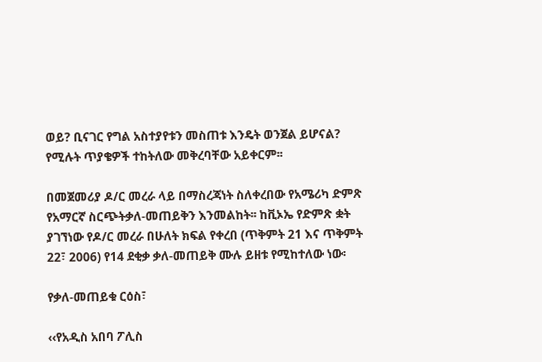ወይ? ቢናገር የግል አስተያየቱን መስጠቱ እንዴት ወንጀል ይሆናል? የሚሉት ጥያቄዎች ተከትለው መቅረባቸው አይቀርም፡፡

በመጀመሪያ ዶ/ር መረራ ላይ በማስረጃነት ስለቀረበው የአሜሪካ ድምጽ የአማርኛ ስርጭትቃለ-መጠይቅን እንመልከት፡፡ ከቪኦኤ የድምጽ ቋት ያገኘነው የዶ/ር መረራ በሁለት ክፍል የቀረበ (ጥቅምት 21 እና ጥቅምት 22፣ 2006) የ14 ደቂቃ ቃለ-መጠይቅ ሙሉ ይዘቱ የሚከተለው ነው፡

የቃለ-መጠይቁ ርዕስ፣

‹‹የአዲስ አበባ ፖሊስ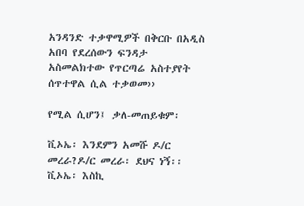አንዳንድ ተቃዋሚዎች በቅርቡ በአዲስ አበባ የደረሰውን ፍንዳታ አስመልክተው የጥርጣሬ አስተያየት ሰጥተዋል ሲል ተቃወመ››

የሚል ሲሆን፤ ቃለ-መጠይቁም፡

ቪኦኤ፡ እንደምን አመሹ ዶ/ር መረራ?ዶ/ር መረራ፡ ደህና ነኝ፡፡ቪኦኤ፡ እስኪ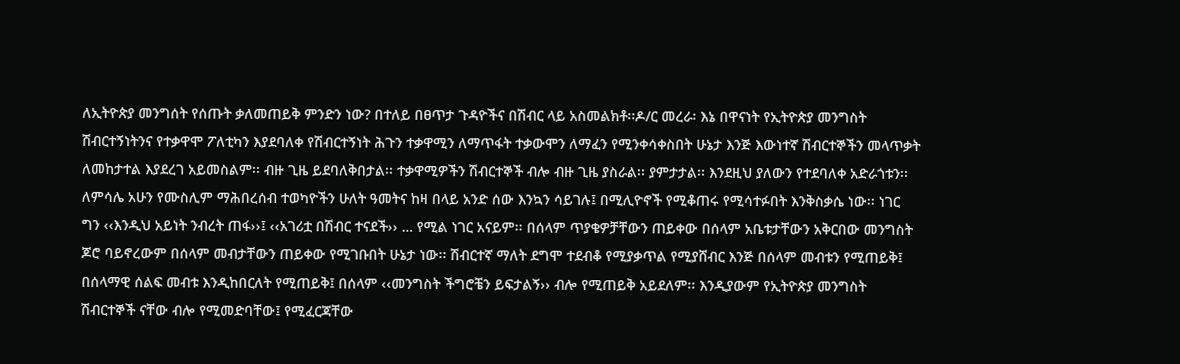ለኢትዮጵያ መንግሰት የሰጡት ቃለመጠይቅ ምንድን ነው? በተለይ በፀጥታ ጉዳዮችና በሽብር ላይ አስመልክቶ፡፡ዶ/ር መረራ፡ እኔ በዋናነት የኢትዮጵያ መንግስት ሽብርተኝነትንና የተቃዋሞ ፖለቲካን እያደባለቀ የሽብርተኝነት ሕጉን ተቃዋሚን ለማጥፋት ተቃውሞን ለማፈን የሚንቀሳቀስበት ሁኔታ እንጅ እውነተኛ ሽብርተኞችን መላጥቃት ለመከታተል እያደረገ አይመስልም፡፡ ብዙ ጊዜ ይደባለቅበታል፡፡ ተቃዋሚዎችን ሽብርተኞች ብሎ ብዙ ጊዜ ያስራል፡፡ ያምታታል፡፡ እንደዚህ ያለውን የተደባለቀ አድራጎቱን፡፡ ለምሳሌ አሁን የሙስሊም ማሕበረሰብ ተወካዮችን ሁለት ዓመትና ከዛ በላይ አንድ ሰው እንኳን ሳይገሉ፤ በሚሊዮኖች የሚቆጠሩ የሚሳተፉበት እንቅስቃሴ ነው፡፡ ነገር ግን ‹‹እንዲህ አይነት ንብረት ጠፋ››፤ ‹‹አገሪቷ በሽብር ተናደች›› … የሚል ነገር አናይም፡፡ በሰላም ጥያቄዎቻቸውን ጠይቀው በሰላም አቤቱታቸውን አቅርበው መንግስት ጆሮ ባይኖረውም በሰላም መብታቸውን ጠይቀው የሚገቡበት ሁኔታ ነው፡፡ ሽብርተኛ ማለት ደግሞ ተደብቆ የሚያቃጥል የሚያሸብር እንጅ በሰላም መብቱን የሚጠይቅ፤ በሰላማዊ ሰልፍ መብቱ እንዲከበርለት የሚጠይቅ፤ በሰላም ‹‹መንግስት ችግሮቼን ይፍታልኝ›› ብሎ የሚጠይቅ አይደለም፡፡ እንዲያውም የኢትዮጵያ መንግስት ሽብርተኞች ናቸው ብሎ የሚመድባቸው፤ የሚፈርጃቸው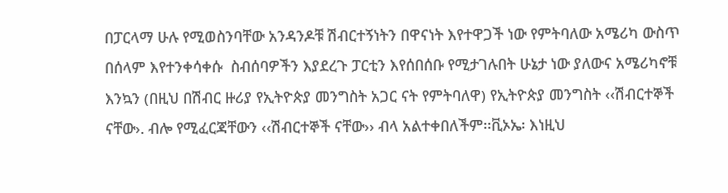በፓርላማ ሁሉ የሚወስንባቸው አንዳንዶቹ ሽብርተኝነትን በዋናነት እየተዋጋች ነው የምትባለው አሜሪካ ውስጥ በሰላም እየተንቀሳቀሱ  ስብሰባዎችን እያደረጉ ፓርቲን እየሰበሰቡ የሚታገሉበት ሁኔታ ነው ያለውና አሜሪካኖቹ እንኳን (በዚህ በሽብር ዙሪያ የኢትዮጵያ መንግስት አጋር ናት የምትባለዋ) የኢትዮጵያ መንግስት ‹‹ሽብርተኞች ናቸው›. ብሎ የሚፈርጃቸውን ‹‹ሽብርተኞች ናቸው›› ብላ አልተቀበለችም፡፡ቪኦኤ፡ እነዚህ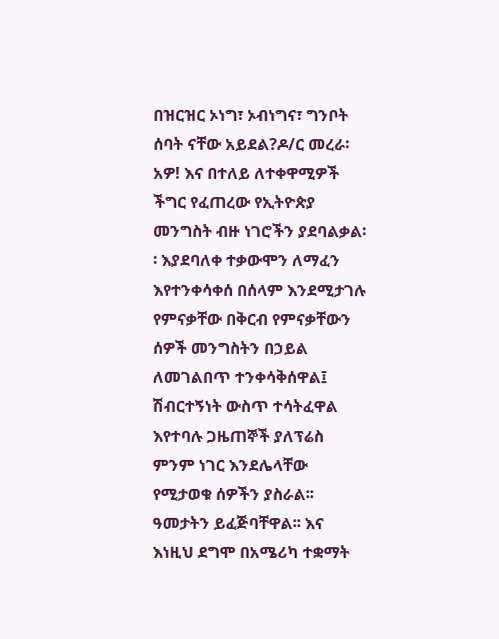በዝርዝር ኦነግ፣ ኦብነግና፣ ግንቦት ሰባት ናቸው አይደል?ዶ/ር መረራ፡ አዎ! እና በተለይ ለተቀዋሚዎች ችግር የፈጠረው የኢትዮጵያ መንግስት ብዙ ነገሮችን ያደባልቃል፡፡ እያደባለቀ ተቃውሞን ለማፈን እየተንቀሳቀሰ በሰላም እንደሚታገሉ የምናቃቸው በቅርብ የምናቃቸውን ሰዎች መንግስትን በኃይል ለመገልበጥ ተንቀሳቅሰዋል፤ ሽብርተኝነት ውስጥ ተሳትፈዋል እየተባሉ ጋዜጠኞች ያለፕሬስ ምንም ነገር እንደሌላቸው የሚታወቁ ሰዎችን ያስራል፡፡ ዓመታትን ይፈጅባቸዋል፡፡ እና እነዚህ ደግሞ በአሜሪካ ተቋማት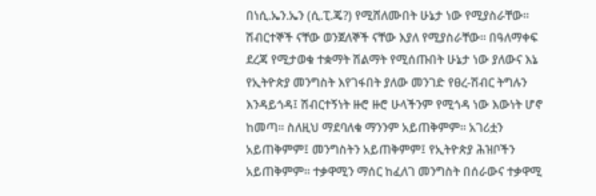በነሲ.ኤን.ኤን (ሲ.ፒ.ጄ?) የሚሸለሙበት ሁኔታ ነው የሚያስራቸው፡፡ ሽብርተኞች ናቸው ወንጀለኞች ናቸው እያለ የሚያስራቸው፡፡ በዓለማቀፍ ደረጃ የሚታወቁ ተቋማት ሽልማት የሚሰጡበት ሁኔታ ነው ያለውና እኔ የኢትዮጵያ መንግስት እየገፋበት ያለው መንገድ የፀረ-ሽብር ትግሉን እንዳይጎዳ፤ ሽብርተኝነት ዙሮ ዙሮ ሁላችንም የሚጎዳ ነው እውነት ሆኖ ከመጣ፡፡ ስለዚህ ማደባለቁ ማንንም አይጠቅምም፡፡ አገሪቷን አይጠቅምም፤ መንግስትን አይጠቅምም፤ የኢትዮጵያ ሕዝቦችን አይጠቅምም፡፡ ተቃዋሚን ማሰር ከፈለገ መንግስት በሰራውና ተቃዋሚ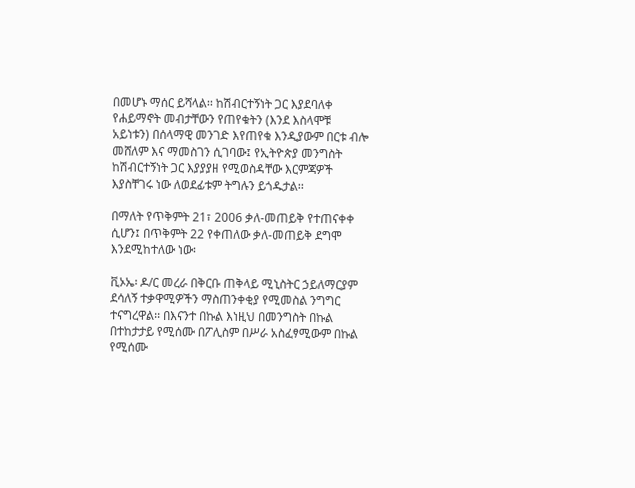በመሆኑ ማሰር ይሻላል፡፡ ከሽብርተኝነት ጋር እያደባለቀ የሐይማኖት መብታቸውን የጠየቁትን (እንደ እስላሞቹ አይነቱን) በሰላማዊ መንገድ እየጠየቁ እንዲያውም በርቱ ብሎ መሸለም እና ማመስገን ሲገባው፤ የኢትዮጵያ መንግስት ከሽብርተኝነት ጋር እያያያዘ የሚወስዳቸው እርምጃዎች እያስቸገሩ ነው ለወደፊቱም ትግሉን ይጎዱታል፡፡

በማለት የጥቅምት 21፣ 2006 ቃለ-መጠይቅ የተጠናቀቀ ሲሆን፤ በጥቅምት 22 የቀጠለው ቃለ-መጠይቅ ደግሞ እንደሚከተለው ነው፡

ቪኦኤ፡ ዶ/ር መረራ በቅርቡ ጠቅላይ ሚኒስትር ኃይለማርያም ደሳለኝ ተቃዋሚዎችን ማስጠንቀቂያ የሚመስል ንግግር ተናግረዋል፡፡ በእናንተ በኩል እነዚህ በመንግስት በኩል በተከታታይ የሚሰሙ በፖሊስም በሥራ አስፈፃሚውም በኩል የሚሰሙ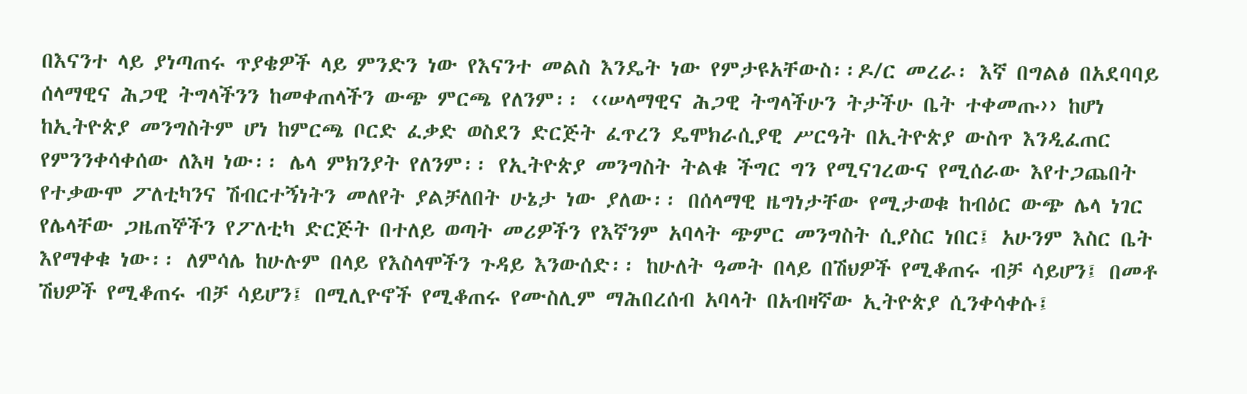በእናንተ ላይ ያነጣጠሩ ጥያቄዎች ላይ ምንድን ነው የእናንተ መልስ እንዴት ነው የምታዩአቸውስ፡፡ዶ/ር መረራ፡ እኛ በግልፅ በአደባባይ ሰላማዊና ሕጋዊ ትግላችንን ከመቀጠላችን ውጭ ምርጫ የለንም፡፡ ‹‹ሠላማዊና ሕጋዊ ትግላችሁን ትታችሁ ቤት ተቀመጡ›› ከሆነ ከኢትዮጵያ መንግስትም ሆነ ከምርጫ ቦርድ ፈቃድ ወስደን ድርጅት ፈጥረን ዴሞክራሲያዊ ሥርዓት በኢትዮጵያ ውስጥ እንዲፈጠር የምንንቀሳቀሰው ለእዛ ነው፡፡ ሌላ ምክንያት የለንም፡፡ የኢትዮጵያ መንግስት ትልቁ ችግር ግን የሚናገረውና የሚሰራው እየተጋጨበት የተቃውሞ ፖለቲካንና ሽብርተኝነትን መለየት ያልቻለበት ሁኔታ ነው ያለው፡፡ በሰላማዊ ዜግነታቸው የሚታወቁ ከብዕር ውጭ ሌላ ነገር የሌላቸው ጋዜጠኞችን የፖለቲካ ድርጅት በተለይ ወጣት መሪዎችን የእኛንም አባላት ጭምር መንግስት ሲያስር ነበር፤ አሁንም እስር ቤት እየማቀቁ ነው፡፡ ለምሳሌ ከሁሉም በላይ የእስላሞችን ጉዳይ እንውሰድ፡፡ ከሁለት ዓመት በላይ በሽህዎች የሚቆጠሩ ብቻ ሳይሆን፤ በመቶ ሽህዎች የሚቆጠሩ ብቻ ሳይሆን፤ በሚሊዮኖች የሚቆጠሩ የሙስሊም ማሕበረሰብ አባላት በአብዛኛው ኢትዮጵያ ሲንቀሳቀሱ፤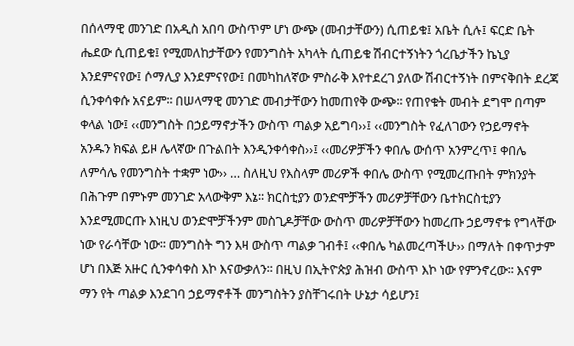በሰላማዊ መንገድ በአዲስ አበባ ውስጥም ሆነ ውጭ (መብታቸውን) ሲጠይቁ፤ አቤት ሲሉ፤ ፍርድ ቤት ሔደው ሲጠይቁ፤ የሚመለከታቸውን የመንግስት አካላት ሲጠይቁ ሽብርተኝነትን ጎረቤታችን ኬኒያ እንደምናየው፤ ሶማሊያ እንደምናየው፤ በመካከለኛው ምስራቅ እየተደረገ ያለው ሽብርተኝነት በምናቅበት ደረጃ ሲንቀሳቀሱ አናይም፡፡ በሠላማዊ መንገድ መብታቸውን ከመጠየቅ ውጭ፡፡ የጠየቁት መብት ደግሞ በጣም ቀላል ነው፤ ‹‹መንግስት በኃይማኖታችን ውስጥ ጣልቃ አይግባ››፤ ‹‹መንግስት የፈለገውን የኃይማኖት አንዱን ክፍል ይዞ ሌላኛው በጉልበት እንዲንቀሳቀስ››፤ ‹‹መሪዎቻችን ቀበሌ ውሰጥ አንምረጥ፤ ቀበሌ ለምሳሌ የመንግስት ተቋም ነው›› … ስለዚህ የእስላም መሪዎች ቀበሌ ውስጥ የሚመረጡበት ምክንያት በሕጉም በምኑም መንገድ አላውቅም እኔ፡፡ ክርስቲያን ወንድሞቻችን መሪዎቻቸውን ቤተክርስቲያን እንደሚመርጡ እነዚህ ወንድሞቻችንም መስጊዶቻቸው ውስጥ መሪዎቻቸውን ከመረጡ ኃይማኖቱ የግላቸው ነው የራሳቸው ነው፡፡ መንግስት ግን እዛ ውስጥ ጣልቃ ገብቶ፤ ‹‹ቀበሌ ካልመረጣችሁ›› በማለት በቀጥታም ሆነ በእጅ አዙር ሲንቀሳቀስ እኮ እናውቃለን፡፡ በዚህ በኢትዮጵያ ሕዝብ ውስጥ እኮ ነው የምንኖረው፡፡ እናም ማን የት ጣልቃ እንደገባ ኃይማኖቶች መንግስትን ያስቸገሩበት ሁኔታ ሳይሆን፤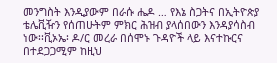መንግስት እንዲያውም በራሱ ሔዶ … የእኔ ስጋትና በኢትዮጵያ ቴሌቪዥን የሰጠሁትም ምክር ሕዝብ ያላሰበውን እንዳያሳስብ ነው፡፡ቪኦኤ፡ ዶ/ር መረራ በሰሞኑ ጉዳዮች ላይ እናተኩርና በተደጋጋሚም ከዚህ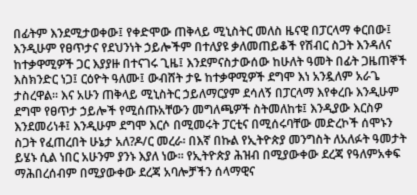በፊትም እንደሚታወቀው፤ የቀድሞው ጠቅላይ ሚኒስትር መለስ ዜናዊ በፓርላማ ቀርበው፤ እንዲሁም የፀጥታና የደህንነት ኃይሎችም በተለያዩ ቃለመጠይቆች የሽብር ስጋት እንዳለና ከተቃዋሚዎች ጋር እያያዙ በተናገሩ ጊዜ፤ እንደምናስታውሰው ከሁለት ዓመት በፊት ጋዜጠኞች እስክንድር ነጋ፤ ርዕዮት ዓለሙ፤ ውብሸት ታዬ ከተቃዋሚዎች ደግሞ እነ አንዷለም አራጌ ታስረዋል፡፡ እና አሁን ጠቅላይ ሚኒስትር ኃይለማርያም ደሳለኝ በፓርላማ እየቀረቡ እንዲሁም ደግሞ የፀጥታ ኃይሎች የሚሰጡአቸውን መግለጫዎች ስትመለከቱ፤ እንዲያው እርስዎ እንደመሪነቶ፤ እንዲሁም ደግሞ እርሶ በሚመሩት ፓርቲና በሚሰሩባቸው መድረኮች ሰሞኑን ስጋት የፈጠረበት ሁኔታ አለ?ዶ/ር መረራ፡ በእኛ በኩል የኢትዮጵያ መንግስት ለአለፉት ዓመታት ይሄኑ ሲል ነበር አሁንም ያንኑ እያለ ነው፡፡ የኢትዮጵያ ሕዝብ በሚያውቀው ደረጃ የዓለምአቀፍ ማሕበረሰብም በሚያውቀው ደረጃ አባሎቻችን ሰላማዊና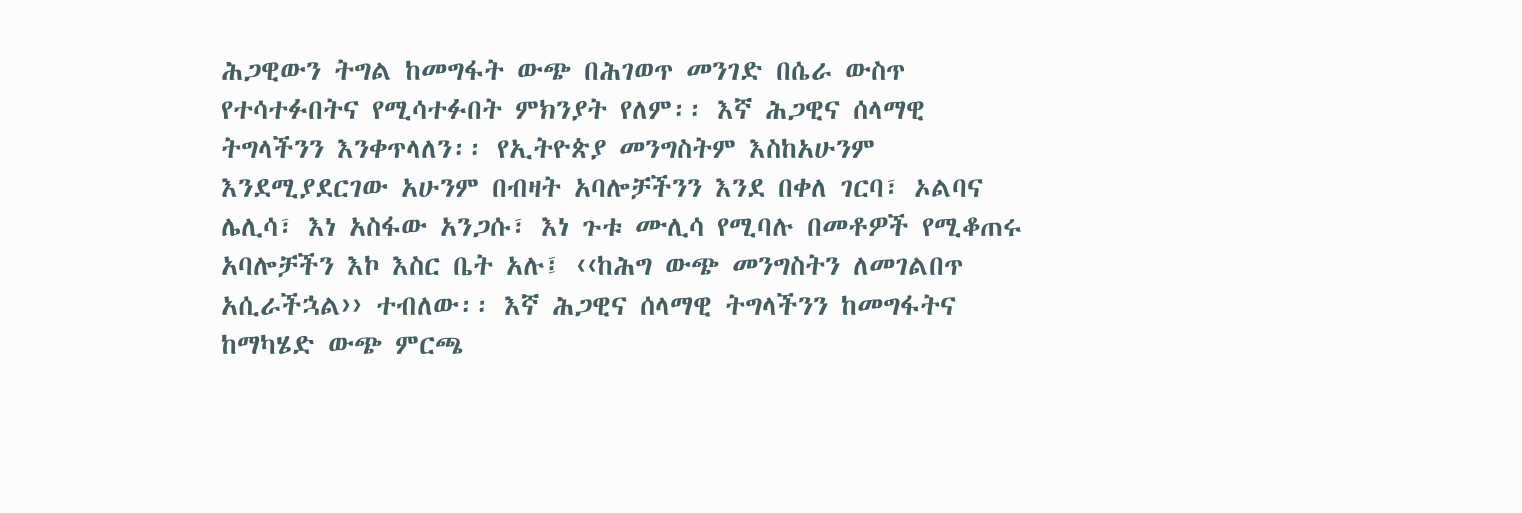ሕጋዊውን ትግል ከመግፋት ውጭ በሕገወጥ መንገድ በሴራ ውስጥ የተሳተፉበትና የሚሳተፉበት ምክንያት የለም፡፡ እኛ ሕጋዊና ሰላማዊ ትግላችንን እንቀጥላለን፡፡ የኢትዮጵያ መንግስትም እስከአሁንም እንደሚያደርገው አሁንም በብዛት አባሎቻችንን እንደ በቀለ ገርባ፣ ኦልባና ሌሊሳ፣ እነ አስፋው አንጋሱ፣ እነ ጉቱ ሙሊሳ የሚባሉ በመቶዎች የሚቆጠሩ አባሎቻችን እኮ እስር ቤት አሉ፤ ‹‹ከሕግ ውጭ መንግስትን ለመገልበጥ አሲራችኋል›› ተብለው፡፡ እኛ ሕጋዊና ሰላማዊ ትግላችንን ከመግፋትና ከማካሄድ ውጭ ምርጫ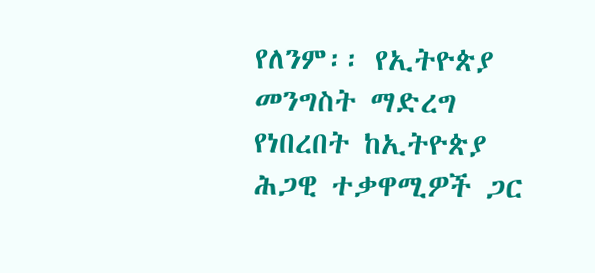የለንም፡፡ የኢትዮጵያ መንግስት ማድረግ የነበረበት ከኢትዮጵያ ሕጋዊ ተቃዋሚዎች ጋር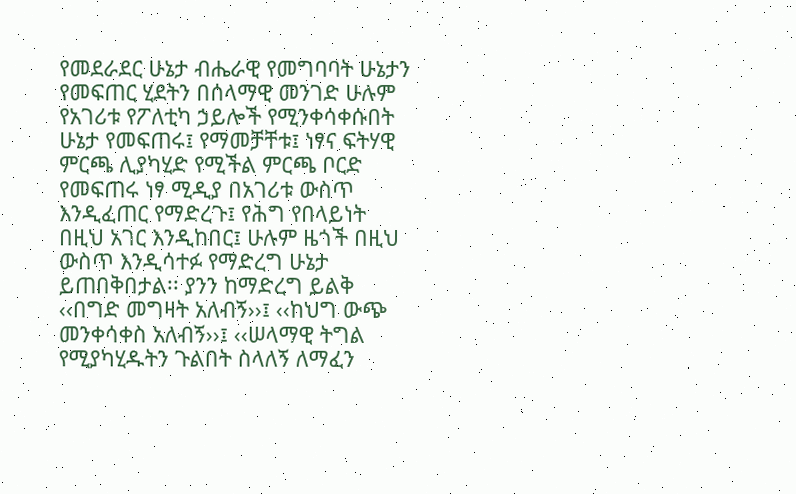የመደራደር ሁኔታ ብሔራዊ የመግባባት ሁኔታን የመፍጠር ሂደትን በሰላማዊ መንገድ ሁሉም የአገሪቱ የፖለቲካ ኃይሎች የሚንቀሳቀሱበት ሁኔታ የመፍጠሩ፤ የማመቻቸቱ፤ ነፃና ፍትሃዊ ምርጫ ሊያካሂድ የሚችል ምርጫ ቦርድ የመፍጠሩ ነፃ ሚዲያ በአገሪቱ ውስጥ እንዲፈጠር የማድረጉ፤ የሕግ የበላይነት በዚህ አገር እንዲከበር፤ ሁሉም ዜጎች በዚህ ውስጥ እንዲሳተፉ የማድረግ ሁኔታ ይጠበቅበታል፡፡ ያንን ከማድረግ ይልቅ ‹‹በግድ መግዛት አለብኝ››፤ ‹‹ከህግ ውጭ መንቀሳቀስ አለብኝ››፤ ‹‹ሠላማዊ ትግል የሚያካሂዱትን ጉልበት ስላለኝ ለማፈን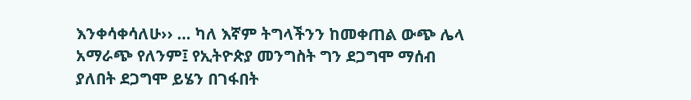እንቀሳቀሳለሁ›› … ካለ እኛም ትግላችንን ከመቀጠል ውጭ ሌላ አማራጭ የለንም፤ የኢትዮጵያ መንግስት ግን ደጋግሞ ማሰብ ያለበት ደጋግሞ ይሄን በገፋበት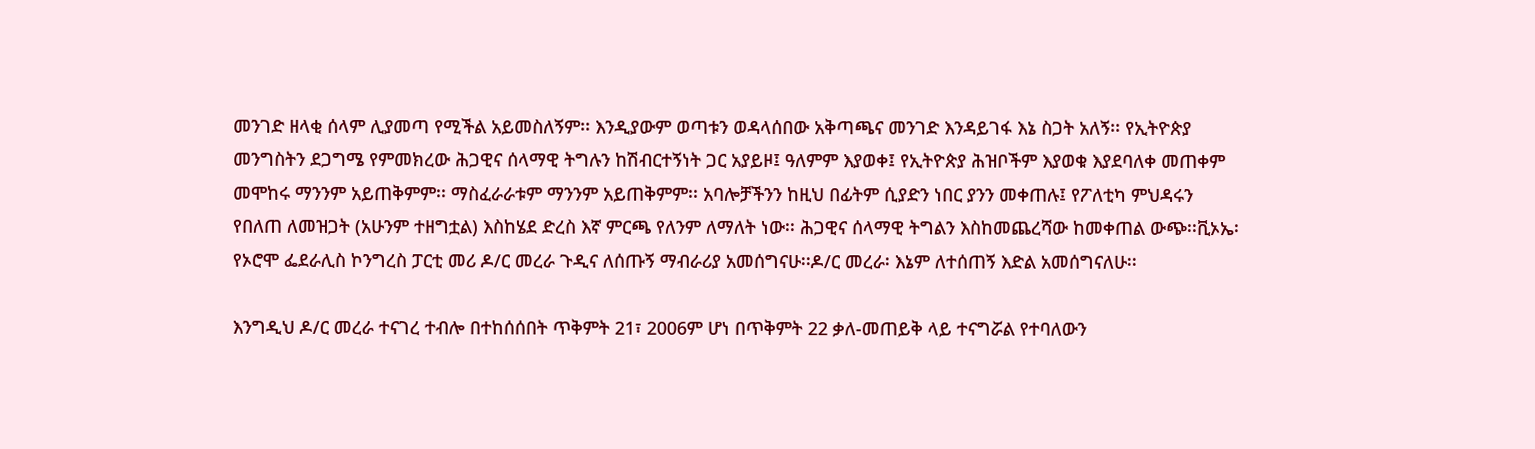መንገድ ዘላቂ ሰላም ሊያመጣ የሚችል አይመስለኝም፡፡ እንዲያውም ወጣቱን ወዳላሰበው አቅጣጫና መንገድ እንዳይገፋ እኔ ስጋት አለኝ፡፡ የኢትዮጵያ መንግስትን ደጋግሜ የምመክረው ሕጋዊና ሰላማዊ ትግሉን ከሽብርተኝነት ጋር አያይዞ፤ ዓለምም እያወቀ፤ የኢትዮጵያ ሕዝቦችም እያወቁ እያደባለቀ መጠቀም መሞከሩ ማንንም አይጠቅምም፡፡ ማስፈራራቱም ማንንም አይጠቅምም፡፡ አባሎቻችንን ከዚህ በፊትም ሲያድን ነበር ያንን መቀጠሉ፤ የፖለቲካ ምህዳሩን የበለጠ ለመዝጋት (አሁንም ተዘግቷል) እስከሄደ ድረስ እኛ ምርጫ የለንም ለማለት ነው፡፡ ሕጋዊና ሰላማዊ ትግልን እስከመጨረሻው ከመቀጠል ውጭ፡፡ቪኦኤ፡ የኦሮሞ ፌደራሊስ ኮንግረስ ፓርቲ መሪ ዶ/ር መረራ ጉዲና ለሰጡኝ ማብራሪያ አመሰግናሁ፡፡ዶ/ር መረራ፡ እኔም ለተሰጠኝ እድል አመሰግናለሁ፡፡

እንግዲህ ዶ/ር መረራ ተናገረ ተብሎ በተከሰሰበት ጥቅምት 21፣ 2006ም ሆነ በጥቅምት 22 ቃለ-መጠይቅ ላይ ተናግሯል የተባለውን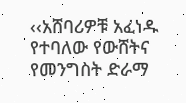‹‹አሸባሪዎቹ አፈነዱ የተባለው የውሸትና የመንግስት ድራማ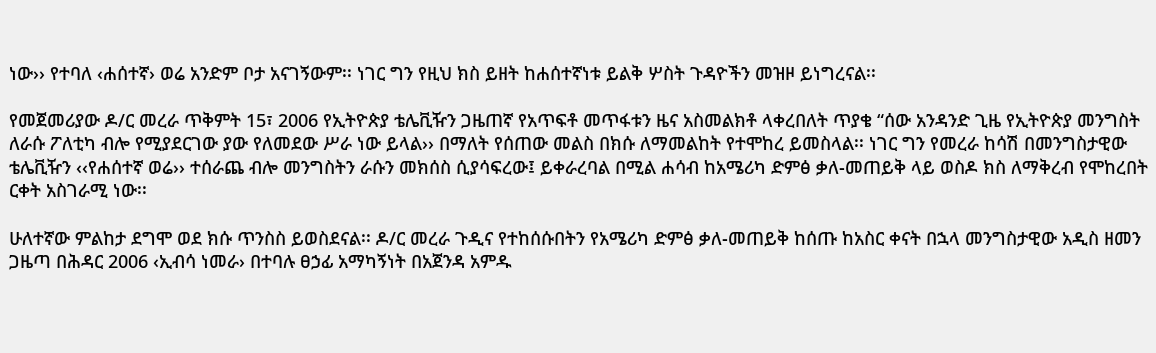ነው›› የተባለ ‹ሐሰተኛ› ወሬ አንድም ቦታ አናገኝውም፡፡ ነገር ግን የዚህ ክስ ይዘት ከሐሰተኛነቱ ይልቅ ሦስት ጉዳዮችን መዝዞ ይነግረናል፡፡

የመጀመሪያው ዶ/ር መረራ ጥቅምት 15፣ 2006 የኢትዮጵያ ቴሌቪዥን ጋዜጠኛ የአጥፍቶ መጥፋቱን ዜና አስመልክቶ ላቀረበለት ጥያቄ “ሰው አንዳንድ ጊዜ የኢትዮጵያ መንግስት ለራሱ ፖለቲካ ብሎ የሚያደርገው ያው የለመደው ሥራ ነው ይላል›› በማለት የሰጠው መልስ በክሱ ለማመልከት የተሞከረ ይመስላል፡፡ ነገር ግን የመረራ ከሳሽ በመንግስታዊው ቴሌቪዥን ‹‹የሐሰተኛ ወሬ›› ተሰራጨ ብሎ መንግስትን ራሱን መክሰስ ሲያሳፍረው፤ ይቀራረባል በሚል ሐሳብ ከአሜሪካ ድምፅ ቃለ-መጠይቅ ላይ ወስዶ ክስ ለማቅረብ የሞከረበት ርቀት አስገራሚ ነው፡፡

ሁለተኛው ምልከታ ደግሞ ወደ ክሱ ጥንስስ ይወስደናል፡፡ ዶ/ር መረራ ጉዲና የተከሰሱበትን የአሜሪካ ድምፅ ቃለ-መጠይቅ ከሰጡ ከአስር ቀናት በኋላ መንግስታዊው አዲስ ዘመን ጋዜጣ በሕዳር 2006 ‹ኢብሳ ነመራ› በተባሉ ፀኃፊ አማካኝነት በአጀንዳ አምዱ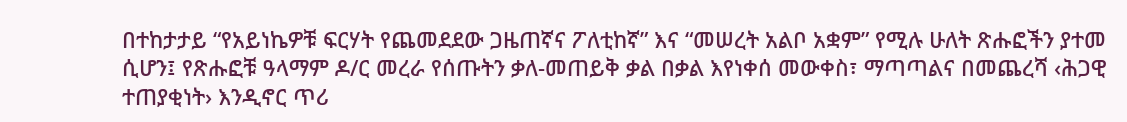በተከታታይ “የአይነኬዎቹ ፍርሃት የጨመደደው ጋዜጠኛና ፖለቲከኛ” እና “መሠረት አልቦ አቋም” የሚሉ ሁለት ጽሑፎችን ያተመ ሲሆን፤ የጽሑፎቹ ዓላማም ዶ/ር መረራ የሰጡትን ቃለ-መጠይቅ ቃል በቃል እየነቀሰ መውቀስ፣ ማጣጣልና በመጨረሻ ‹ሕጋዊ ተጠያቂነት› እንዲኖር ጥሪ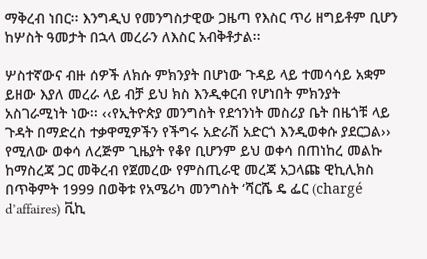ማቅረብ ነበር፡፡ እንግዲህ የመንግስታዊው ጋዜጣ የእስር ጥሪ ዘግይቶም ቢሆን ከሦስት ዓመታት በኋላ መረራን ለእስር አብቅቶታል፡፡

ሦስተኛውና ብዙ ሰዎች ለክሱ ምክንያት በሆነው ጉዳይ ላይ ተመሳሳይ አቋም ይዘው እያለ መረራ ላይ ብቻ ይህ ክስ እንዲቀርብ የሆነበት ምክንያት አስገራሚነት ነው፡፡ ‹‹የኢትዮጵያ መንግስት የደኅንነት መስሪያ ቤት በዜጎቹ ላይ ጉዳት በማድረስ ተቃዋሚዎችን የችግሩ አድራሽ አድርጎ እንዲወቀሱ ያደርጋል›› የሚለው ወቀሳ ለረጅም ጊዜያት የቆየ ቢሆንም ይህ ወቀሳ በጠነከረ መልኩ ከማስረጃ ጋር መቅረብ የጀመረው የምስጢራዊ መረጃ አጋላጩ ዊኪሊክስ በጥቅምት 1999 በወቅቱ የአሜሪካ መንግስት ‘ሻርሼ ዴ ፌር (chargé d’affaires) ቪኪ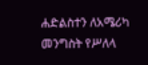ሐድልስተን ለአሜሪካ መንግስት የሥለላ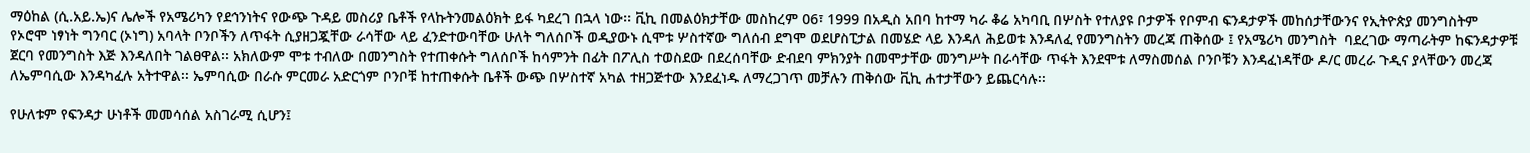ማዕከል (ሲ.አይ.ኤ)ና ሌሎች የአሜሪካን የደኅንነትና የውጭ ጉዳይ መስሪያ ቤቶች የላኩትንመልዕክት ይፋ ካደረገ በኋላ ነው፡፡ ቪኪ በመልዕክታቸው መስከረም 06፣ 1999 በአዲስ አበባ ከተማ ካራ ቆሬ አካባቢ በሦስት የተለያዩ ቦታዎች የቦምብ ፍንዳታዎች መከሰታቸውንና የኢትዮጵያ መንግስትም የኦሮሞ ነፃነት ግንባር (ኦነግ) አባላት ቦንቦችን ለጥፋት ሲያዘጋጇቸው ራሳቸው ላይ ፈንድተውባቸው ሁለት ግለሰቦች ወዲያውኑ ሲሞቱ ሦስተኛው ግለሰብ ደግሞ ወደሆስፒታል በመሄድ ላይ እንዳለ ሕይወቱ እንዳለፈ የመንግስትን መረጃ ጠቅሰው ፤ የአሜሪካ መንግስት  ባደረገው ማጣራትም ከፍንዳታዎቹ ጀርባ የመንግስት እጅ እንዳለበት ገልፀዋል፡፡ አክለውም ሞቱ ተብለው በመንግስት የተጠቀሱት ግለሰቦች ከሳምንት በፊት በፖሊስ ተወስደው በደረሰባቸው ድብደባ ምክንያት በመሞታቸው መንግሥት በራሳቸው ጥፋት እንደሞቱ ለማስመሰል ቦንቦቹን እንዳፈነዳቸው ዶ/ር መረራ ጉዲና ያላቸውን መረጃ ለኤምባሲው እንዳካፈሉ አትተዋል፡፡ ኤምባሲው በራሱ ምርመራ አድርጎም ቦንቦቹ ከተጠቀሱት ቤቶች ውጭ በሦስተኛ አካል ተዘጋጅተው እንደፈነዱ ለማረጋገጥ መቻሉን ጠቅሰው ቪኪ ሐተታቸውን ይጨርሳሉ፡፡

የሁለቱም የፍንዳታ ሁነቶች መመሳሰል አስገራሚ ሲሆን፤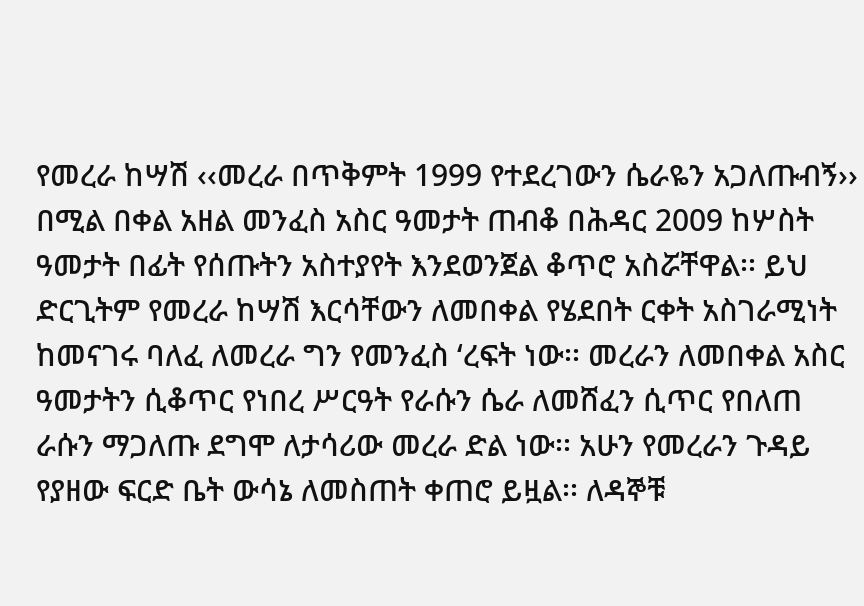የመረራ ከሣሽ ‹‹መረራ በጥቅምት 1999 የተደረገውን ሴራዬን አጋለጡብኝ›› በሚል በቀል አዘል መንፈስ አስር ዓመታት ጠብቆ በሕዳር 2009 ከሦስት ዓመታት በፊት የሰጡትን አስተያየት እንደወንጀል ቆጥሮ አስሯቸዋል፡፡ ይህ ድርጊትም የመረራ ከሣሽ እርሳቸውን ለመበቀል የሄደበት ርቀት አስገራሚነት ከመናገሩ ባለፈ ለመረራ ግን የመንፈስ ‘ረፍት ነው፡፡ መረራን ለመበቀል አስር ዓመታትን ሲቆጥር የነበረ ሥርዓት የራሱን ሴራ ለመሸፈን ሲጥር የበለጠ ራሱን ማጋለጡ ደግሞ ለታሳሪው መረራ ድል ነው፡፡ አሁን የመረራን ጉዳይ የያዘው ፍርድ ቤት ውሳኔ ለመስጠት ቀጠሮ ይዟል፡፡ ለዳኞቹ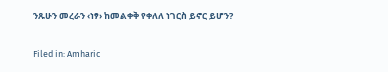ንጹሁን መረራን ‹ነፃ› ከመልቀቅ የቀለለ ነገርስ ይኖር ይሆን?

Filed in: Amharic